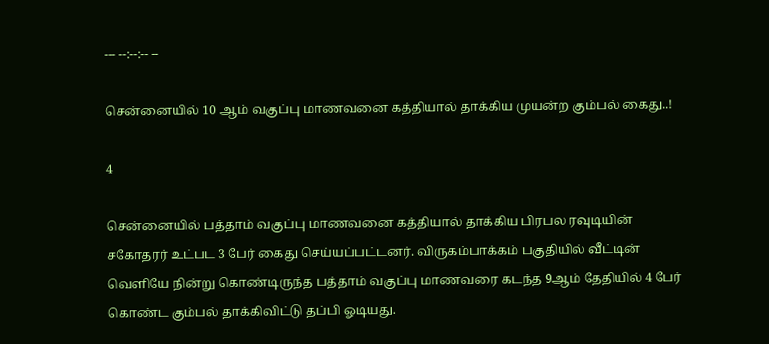--- --:--:-- --

சென்னையில் 10 ஆம் வகுப்பு மாணவனை கத்தியால் தாக்கிய முயன்ற கும்பல் கைது..!

4

சென்னையில் பத்தாம் வகுப்பு மாணவனை கத்தியால் தாக்கிய பிரபல ரவுடியின் சகோதரர் உட்பட 3 பேர் கைது செய்யப்பட்டனர். விருகம்பாக்கம் பகுதியில் வீட்டின் வெளியே நின்று கொண்டிருந்த பத்தாம் வகுப்பு மாணவரை கடந்த 9ஆம் தேதியில் 4 பேர் கொண்ட கும்பல் தாக்கிவிட்டு தப்பி ஓடியது.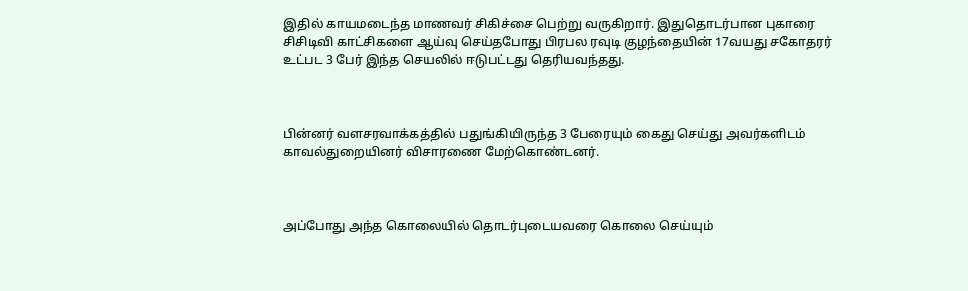இதில் காயமடைந்த மாணவர் சிகிச்சை பெற்று வருகிறார். இதுதொடர்பான புகாரை சிசிடிவி காட்சிகளை ஆய்வு செய்தபோது பிரபல ரவுடி குழந்தையின் 17வயது சகோதரர் உட்பட 3 பேர் இந்த செயலில் ஈடுபட்டது தெரியவந்தது.



பின்னர் வளசரவாக்கத்தில் பதுங்கியிருந்த 3 பேரையும் கைது செய்து அவர்களிடம் காவல்துறையினர் விசாரணை மேற்கொண்டனர்.



அப்போது அந்த கொலையில் தொடர்புடையவரை கொலை செய்யும்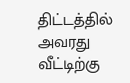திட்டத்தில் அவரது வீட்டிற்கு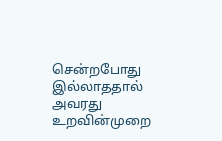சென்றபோது இல்லாததால் அவரது உறவின்முறை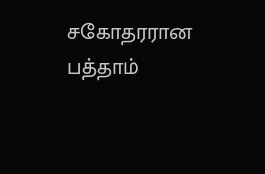சகோதரரான பத்தாம்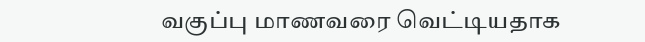வகுப்பு மாணவரை வெட்டியதாக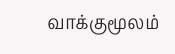வாக்குமூலம்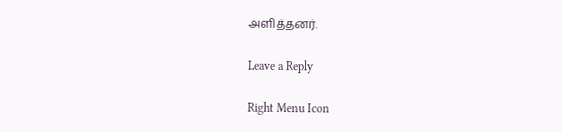அளித்தனர்.

Leave a Reply

Right Menu Icon